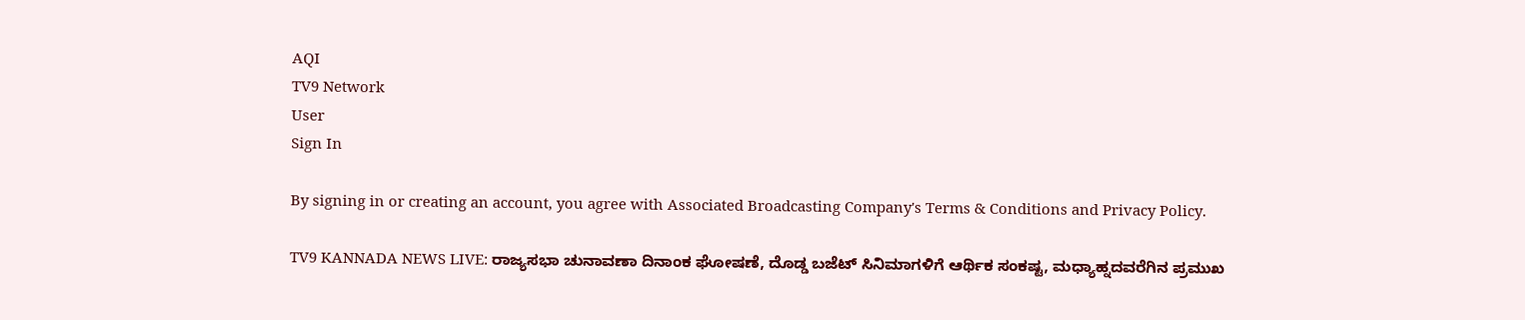AQI
TV9 Network
User
Sign In

By signing in or creating an account, you agree with Associated Broadcasting Company's Terms & Conditions and Privacy Policy.

TV9 KANNADA NEWS LIVE: ರಾಜ್ಯಸಭಾ ಚುನಾವಣಾ ದಿನಾಂಕ ಘೋಷಣೆ, ದೊಡ್ಡ ಬಜೆಟ್ ಸಿನಿಮಾಗಳಿಗೆ ಆರ್ಥಿಕ ಸಂಕಷ್ಟ, ಮಧ್ಯಾಹ್ನದವರೆಗಿನ ಪ್ರಮುಖ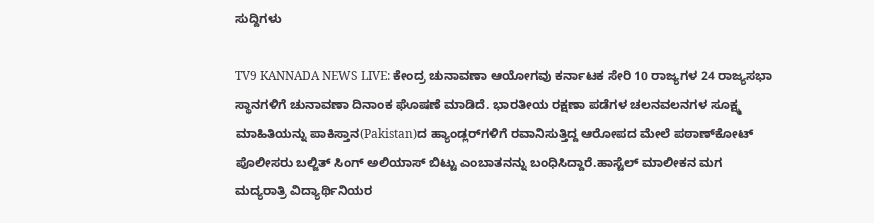ಸುದ್ದಿಗಳು

TV9 KANNADA NEWS LIVE: ಕೇಂದ್ರ ಚುನಾವಣಾ ಆಯೋಗವು ಕರ್ನಾಟಕ ಸೇರಿ 10 ರಾಜ್ಯಗಳ 24 ರಾಜ್ಯಸಭಾ ಸ್ಥಾನಗಳಿಗೆ ಚುನಾವಣಾ ದಿನಾಂಕ ಘೊಷಣೆ ಮಾಡಿದೆ. ಭಾರತೀಯ ರಕ್ಷಣಾ ಪಡೆಗಳ ಚಲನವಲನಗಳ ಸೂಕ್ಷ್ಮ ಮಾಹಿತಿಯನ್ನು ಪಾಕಿಸ್ತಾನ(Pakistan)ದ ಹ್ಯಾಂಡ್ಲರ್‌ಗಳಿಗೆ ರವಾನಿಸುತ್ತಿದ್ದ ಆರೋಪದ ಮೇಲೆ ಪಠಾಣ್‌ಕೋಟ್ ಪೊಲೀಸರು ಬಲ್ಜಿತ್ ಸಿಂಗ್ ಅಲಿಯಾಸ್ ಬಿಟ್ಟು ಎಂಬಾತನನ್ನು ಬಂಧಿಸಿದ್ದಾರೆ.ಹಾಸ್ಟೆಲ್ ಮಾಲೀಕನ ಮಗ ಮದ್ಯರಾತ್ರಿ ವಿದ್ಯಾರ್ಥಿನಿಯರ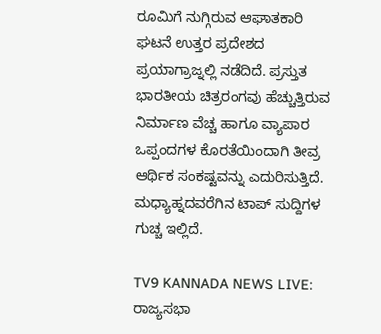ರೂಮಿಗೆ ನುಗ್ಗಿರುವ ಆಘಾತಕಾರಿ ಘಟನೆ ಉತ್ತರ ಪ್ರದೇಶದ ಪ್ರಯಾಗ್ರಾಜ್ನಲ್ಲಿ ನಡೆದಿದೆ. ಪ್ರಸ್ತುತ ಭಾರತೀಯ ಚಿತ್ರರಂಗವು ಹೆಚ್ಚುತ್ತಿರುವ ನಿರ್ಮಾಣ ವೆಚ್ಚ ಹಾಗೂ ವ್ಯಾಪಾರ ಒಪ್ಪಂದಗಳ ಕೊರತೆಯಿಂದಾಗಿ ತೀವ್ರ ಆರ್ಥಿಕ ಸಂಕಷ್ಟವನ್ನು ಎದುರಿಸುತ್ತಿದೆ. ಮಧ್ಯಾಹ್ನದವರೆಗಿನ ಟಾಪ್ ಸುದ್ದಿಗಳ ಗುಚ್ಚ ಇಲ್ಲಿದೆ.

TV9 KANNADA NEWS LIVE: ರಾಜ್ಯಸಭಾ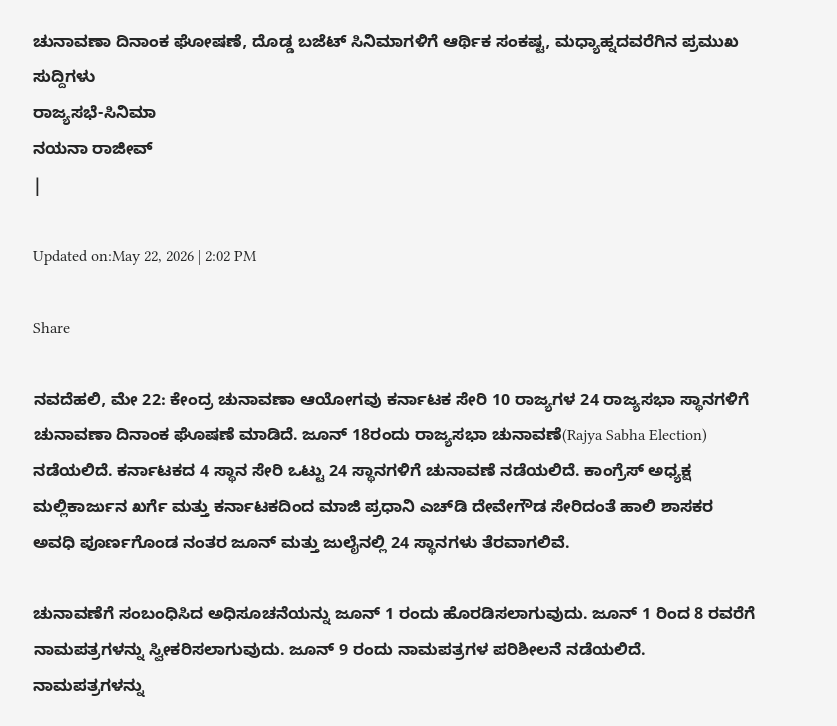ಚುನಾವಣಾ ದಿನಾಂಕ ಘೋಷಣೆ, ದೊಡ್ಡ ಬಜೆಟ್ ಸಿನಿಮಾಗಳಿಗೆ ಆರ್ಥಿಕ ಸಂಕಷ್ಟ, ಮಧ್ಯಾಹ್ನದವರೆಗಿನ ಪ್ರಮುಖ ಸುದ್ದಿಗಳು
ರಾಜ್ಯಸಭೆ-ಸಿನಿಮಾ
ನಯನಾ ರಾಜೀವ್
|

Updated on:May 22, 2026 | 2:02 PM

Share

ನವದೆಹಲಿ, ಮೇ 22: ಕೇಂದ್ರ ಚುನಾವಣಾ ಆಯೋಗವು ಕರ್ನಾಟಕ ಸೇರಿ 10 ರಾಜ್ಯಗಳ 24 ರಾಜ್ಯಸಭಾ ಸ್ಥಾನಗಳಿಗೆ ಚುನಾವಣಾ ದಿನಾಂಕ ಘೊಷಣೆ ಮಾಡಿದೆ. ಜೂನ್ 18ರಂದು ರಾಜ್ಯಸಭಾ ಚುನಾವಣೆ(Rajya Sabha Election) ನಡೆಯಲಿದೆ. ಕರ್ನಾಟಕದ 4 ಸ್ಥಾನ ಸೇರಿ ಒಟ್ಟು 24 ಸ್ಥಾನಗಳಿಗೆ ಚುನಾವಣೆ ನಡೆಯಲಿದೆ. ಕಾಂಗ್ರೆಸ್ ಅಧ್ಯಕ್ಷ ಮಲ್ಲಿಕಾರ್ಜುನ ಖರ್ಗೆ ಮತ್ತು ಕರ್ನಾಟಕದಿಂದ ಮಾಜಿ ಪ್ರಧಾನಿ ಎಚ್‌ಡಿ ದೇವೇಗೌಡ ಸೇರಿದಂತೆ ಹಾಲಿ ಶಾಸಕರ ಅವಧಿ ಪೂರ್ಣಗೊಂಡ ನಂತರ ಜೂನ್ ಮತ್ತು ಜುಲೈನಲ್ಲಿ 24 ಸ್ಥಾನಗಳು ತೆರವಾಗಲಿವೆ.

ಚುನಾವಣೆಗೆ ಸಂಬಂಧಿಸಿದ ಅಧಿಸೂಚನೆಯನ್ನು ಜೂನ್ 1 ರಂದು ಹೊರಡಿಸಲಾಗುವುದು. ಜೂನ್ 1 ರಿಂದ 8 ರವರೆಗೆ ನಾಮಪತ್ರಗಳನ್ನು ಸ್ವೀಕರಿಸಲಾಗುವುದು. ಜೂನ್ 9 ರಂದು ನಾಮಪತ್ರಗಳ ಪರಿಶೀಲನೆ ನಡೆಯಲಿದೆ. ನಾಮಪತ್ರಗಳನ್ನು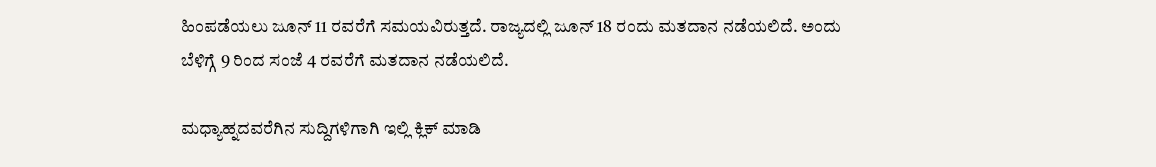ಹಿಂಪಡೆಯಲು ಜೂನ್ 11 ರವರೆಗೆ ಸಮಯವಿರುತ್ತದೆ. ರಾಜ್ಯದಲ್ಲಿ ಜೂನ್ 18 ರಂದು ಮತದಾನ ನಡೆಯಲಿದೆ. ಅಂದು ಬೆಳಿಗ್ಗೆ 9 ರಿಂದ ಸಂಜೆ 4 ರವರೆಗೆ ಮತದಾನ ನಡೆಯಲಿದೆ.

ಮಧ್ಯಾಹ್ನದವರೆಗಿನ ಸುದ್ದಿಗಳಿಗಾಗಿ ಇಲ್ಲಿ ಕ್ಲಿಕ್ ಮಾಡಿ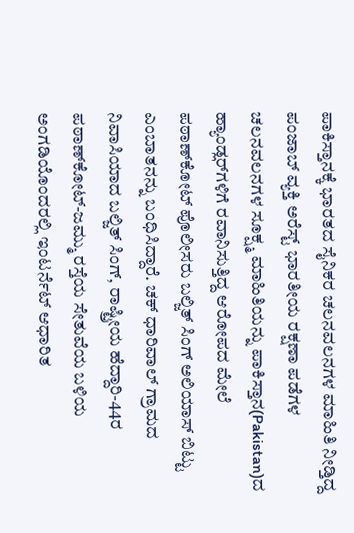ಪಾಕಿಸ್ತಾನಕ್ಕೆ ಭಾರತದ ಸೈನಿಕರ ಚಲನವಲನಗಳ ಮಾಹಿತಿ ನೀಡ್ತಿದ್ದ ಪಂಜಾಬ್ ವ್ಯಕ್ತಿ ಅರೆಸ್ಟ್ ಭಾರತೀಯ ರಕ್ಷಣಾ ಪಡೆಗಳ ಚಲನವಲನಗಳ ಸೂಕ್ಷ್ಮ ಮಾಹಿತಿಯನ್ನು ಪಾಕಿಸ್ತಾನ(Pakistan)ದ ಹ್ಯಾಂಡ್ಲರ್‌ಗಳಿಗೆ ರವಾನಿಸುತ್ತಿದ್ದ ಆರೋಪದ ಮೇಲೆ ಪಠಾಣ್‌ಕೋಟ್ ಪೊಲೀಸರು ಬಲ್ಜಿತ್ ಸಿಂಗ್ ಅಲಿಯಾಸ್ ಬಿಟ್ಟು ಎಂಬಾತನನ್ನು ಬಂಧಿಸಿದ್ದಾರೆ. ಚಕ್ ಧಾರಿವಾಲ್ ಗ್ರಾಮದ ನಿವಾಸಿಯಾದ ಬಲ್ಜಿತ್ ಸಿಂಗ್, ರಾಷ್ಟ್ರೀಯ ಹೆದ್ದಾರಿ-44ರ ಪಠಾಣ್‌ಕೋಟ್-ಜಮ್ಮು ರಸ್ತೆಯ ಸೇತುವೆಯ ಬಳಿಯ ಅಂಗಡಿಯೊಂದರಲ್ಲಿ ಇಂಟರ್ನೆಟ್ ಆಧಾರಿತ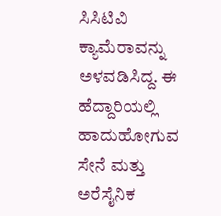ಸಿಸಿಟಿವಿ ಕ್ಯಾಮೆರಾವನ್ನು ಅಳವಡಿಸಿದ್ದ. ಈ ಹೆದ್ದಾರಿಯಲ್ಲಿ ಹಾದುಹೋಗುವ ಸೇನೆ ಮತ್ತು ಅರೆಸೈನಿಕ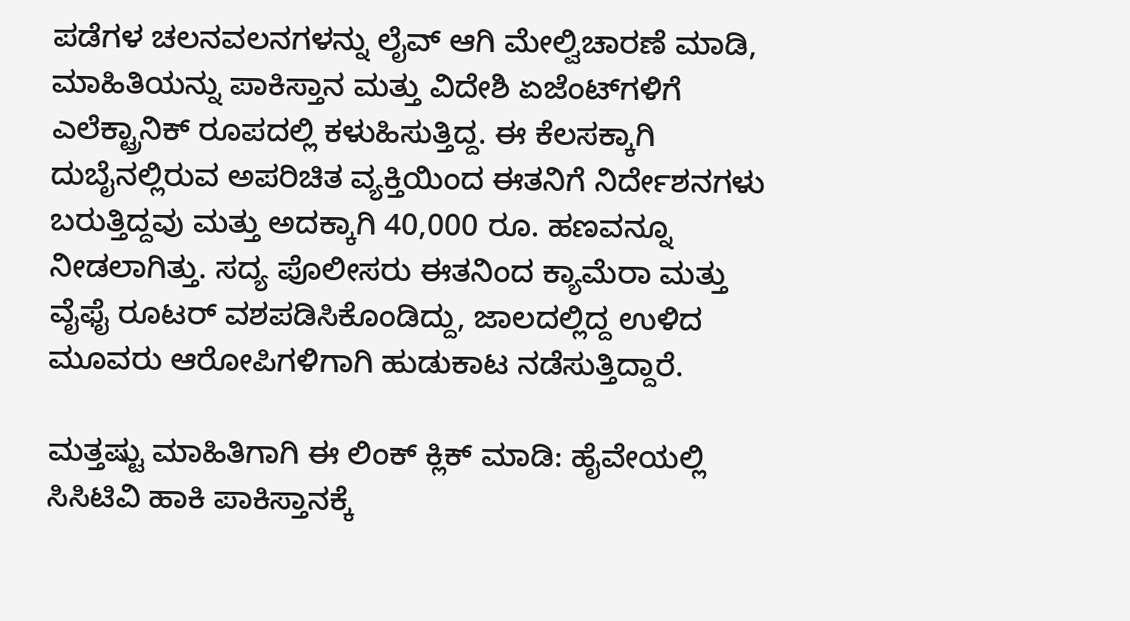ಪಡೆಗಳ ಚಲನವಲನಗಳನ್ನು ಲೈವ್ ಆಗಿ ಮೇಲ್ವಿಚಾರಣೆ ಮಾಡಿ, ಮಾಹಿತಿಯನ್ನು ಪಾಕಿಸ್ತಾನ ಮತ್ತು ವಿದೇಶಿ ಏಜೆಂಟ್‌ಗಳಿಗೆ ಎಲೆಕ್ಟ್ರಾನಿಕ್ ರೂಪದಲ್ಲಿ ಕಳುಹಿಸುತ್ತಿದ್ದ. ಈ ಕೆಲಸಕ್ಕಾಗಿ ದುಬೈನಲ್ಲಿರುವ ಅಪರಿಚಿತ ವ್ಯಕ್ತಿಯಿಂದ ಈತನಿಗೆ ನಿರ್ದೇಶನಗಳು ಬರುತ್ತಿದ್ದವು ಮತ್ತು ಅದಕ್ಕಾಗಿ 40,000 ರೂ. ಹಣವನ್ನೂ ನೀಡಲಾಗಿತ್ತು. ಸದ್ಯ ಪೊಲೀಸರು ಈತನಿಂದ ಕ್ಯಾಮೆರಾ ಮತ್ತು ವೈಫೈ ರೂಟರ್ ವಶಪಡಿಸಿಕೊಂಡಿದ್ದು, ಜಾಲದಲ್ಲಿದ್ದ ಉಳಿದ ಮೂವರು ಆರೋಪಿಗಳಿಗಾಗಿ ಹುಡುಕಾಟ ನಡೆಸುತ್ತಿದ್ದಾರೆ.

ಮತ್ತಷ್ಟು ಮಾಹಿತಿಗಾಗಿ ಈ ಲಿಂಕ್ ಕ್ಲಿಕ್ ಮಾಡಿ: ಹೈವೇಯಲ್ಲಿ ಸಿಸಿಟಿವಿ ಹಾಕಿ ಪಾಕಿಸ್ತಾನಕ್ಕೆ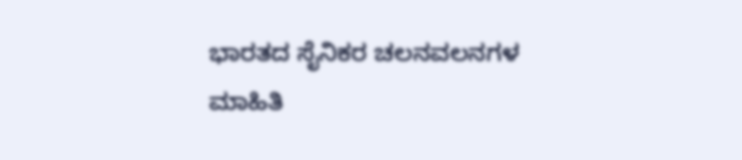ಭಾರತದ ಸೈನಿಕರ ಚಲನವಲನಗಳ ಮಾಹಿತಿ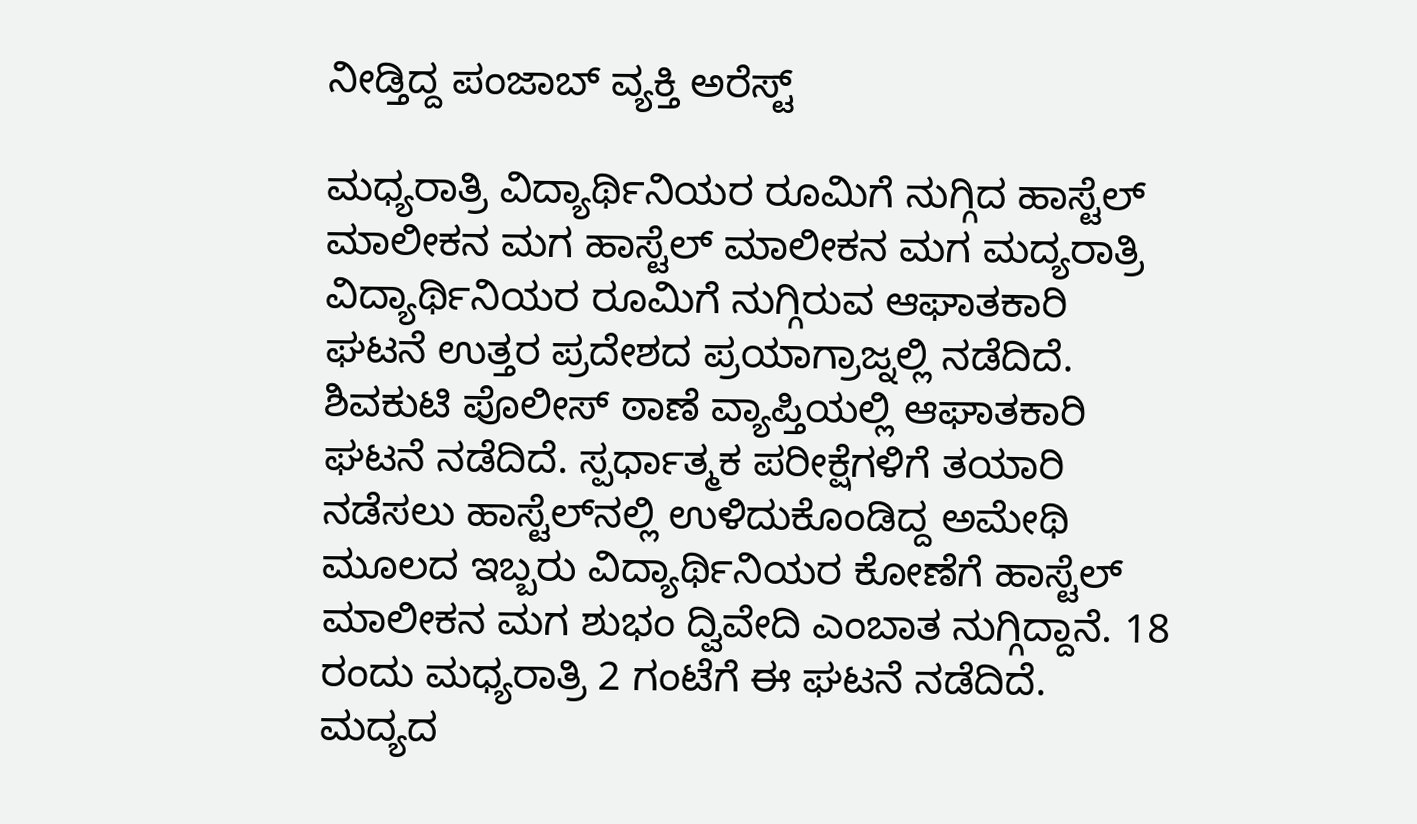ನೀಡ್ತಿದ್ದ ಪಂಜಾಬ್ ವ್ಯಕ್ತಿ ಅರೆಸ್ಟ್

ಮಧ್ಯರಾತ್ರಿ ವಿದ್ಯಾರ್ಥಿನಿಯರ ರೂಮಿಗೆ ನುಗ್ಗಿದ ಹಾಸ್ಟೆಲ್ ಮಾಲೀಕನ ಮಗ ಹಾಸ್ಟೆಲ್ ಮಾಲೀಕನ ಮಗ ಮದ್ಯರಾತ್ರಿ ವಿದ್ಯಾರ್ಥಿನಿಯರ ರೂಮಿಗೆ ನುಗ್ಗಿರುವ ಆಘಾತಕಾರಿ ಘಟನೆ ಉತ್ತರ ಪ್ರದೇಶದ ಪ್ರಯಾಗ್ರಾಜ್ನಲ್ಲಿ ನಡೆದಿದೆ. ಶಿವಕುಟಿ ಪೊಲೀಸ್ ಠಾಣೆ ವ್ಯಾಪ್ತಿಯಲ್ಲಿ ಆಘಾತಕಾರಿ ಘಟನೆ ನಡೆದಿದೆ. ಸ್ಪರ್ಧಾತ್ಮಕ ಪರೀಕ್ಷೆಗಳಿಗೆ ತಯಾರಿ ನಡೆಸಲು ಹಾಸ್ಟೆಲ್‌ನಲ್ಲಿ ಉಳಿದುಕೊಂಡಿದ್ದ ಅಮೇಥಿ ಮೂಲದ ಇಬ್ಬರು ವಿದ್ಯಾರ್ಥಿನಿಯರ ಕೋಣೆಗೆ ಹಾಸ್ಟೆಲ್ ಮಾಲೀಕನ ಮಗ ಶುಭಂ ದ್ವಿವೇದಿ ಎಂಬಾತ ನುಗ್ಗಿದ್ದಾನೆ. 18 ರಂದು ಮಧ್ಯರಾತ್ರಿ 2 ಗಂಟೆಗೆ ಈ ಘಟನೆ ನಡೆದಿದೆ. ಮದ್ಯದ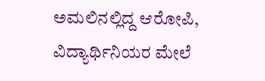ಅಮಲಿನಲ್ಲಿದ್ದ ಆರೋಪಿ, ವಿದ್ಯಾರ್ಥಿನಿಯರ ಮೇಲೆ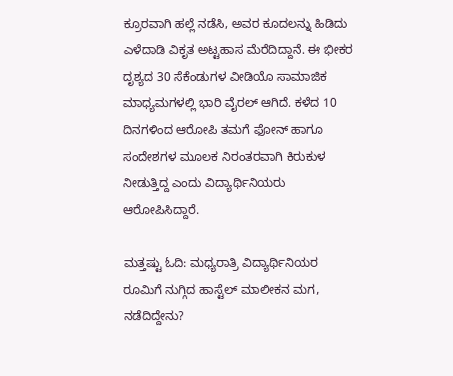ಕ್ರೂರವಾಗಿ ಹಲ್ಲೆ ನಡೆಸಿ, ಅವರ ಕೂದಲನ್ನು ಹಿಡಿದು ಎಳೆದಾಡಿ ವಿಕೃತ ಅಟ್ಟಹಾಸ ಮೆರೆದಿದ್ದಾನೆ. ಈ ಭೀಕರ ದೃಶ್ಯದ 30 ಸೆಕೆಂಡುಗಳ ವೀಡಿಯೊ ಸಾಮಾಜಿಕ ಮಾಧ್ಯಮಗಳಲ್ಲಿ ಭಾರಿ ವೈರಲ್ ಆಗಿದೆ. ಕಳೆದ 10 ದಿನಗಳಿಂದ ಆರೋಪಿ ತಮಗೆ ಫೋನ್ ಹಾಗೂ ಸಂದೇಶಗಳ ಮೂಲಕ ನಿರಂತರವಾಗಿ ಕಿರುಕುಳ ನೀಡುತ್ತಿದ್ದ ಎಂದು ವಿದ್ಯಾರ್ಥಿನಿಯರು ಆರೋಪಿಸಿದ್ದಾರೆ.

ಮತ್ತಷ್ಟು ಓದಿ: ಮಧ್ಯರಾತ್ರಿ ವಿದ್ಯಾರ್ಥಿನಿಯರ ರೂಮಿಗೆ ನುಗ್ಗಿದ ಹಾಸ್ಟೆಲ್ ಮಾಲೀಕನ ಮಗ, ನಡೆದಿದ್ದೇನು?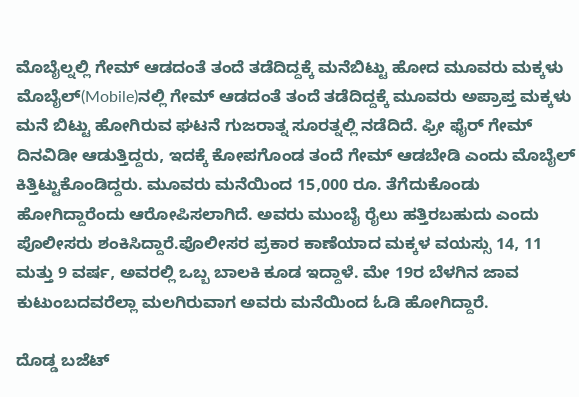ಮೊಬೈಲ್ನಲ್ಲಿ ಗೇಮ್ ಆಡದಂತೆ ತಂದೆ ತಡೆದಿದ್ದಕ್ಕೆ ಮನೆಬಿಟ್ಟು ಹೋದ ಮೂವರು ಮಕ್ಕಳು ಮೊಬೈಲ್(Mobile)ನಲ್ಲಿ ಗೇಮ್ ಆಡದಂತೆ ತಂದೆ ತಡೆದಿದ್ದಕ್ಕೆ ಮೂವರು ಅಪ್ರಾಪ್ತ ಮಕ್ಕಳು ಮನೆ ಬಿಟ್ಟು ಹೋಗಿರುವ ಘಟನೆ ಗುಜರಾತ್ನ ಸೂರತ್ನಲ್ಲಿ ನಡೆದಿದೆ. ಫ್ರೀ ಫೈರ್ ಗೇಮ್ ದಿನವಿಡೀ ಆಡುತ್ತಿದ್ದರು, ಇದಕ್ಕೆ ಕೋಪಗೊಂಡ ತಂದೆ ಗೇಮ್ ಆಡಬೇಡಿ ಎಂದು ಮೊಬೈಲ್ ಕಿತ್ತಿಟ್ಟುಕೊಂಡಿದ್ದರು. ಮೂವರು ಮನೆಯಿಂದ 15,000 ರೂ. ತೆಗೆದುಕೊಂಡು ಹೋಗಿದ್ದಾರೆಂದು ಆರೋಪಿಸಲಾಗಿದೆ. ಅವರು ಮುಂಬೈ ರೈಲು ಹತ್ತಿರಬಹುದು ಎಂದು ಪೊಲೀಸರು ಶಂಕಿಸಿದ್ದಾರೆ.ಪೊಲೀಸರ ಪ್ರಕಾರ ಕಾಣೆಯಾದ ಮಕ್ಕಳ ವಯಸ್ಸು 14, 11 ಮತ್ತು 9 ವರ್ಷ, ಅವರಲ್ಲಿ ಒಬ್ಬ ಬಾಲಕಿ ಕೂಡ ಇದ್ದಾಳೆ. ಮೇ 19ರ ಬೆಳಗಿನ ಜಾವ ಕುಟುಂಬದವರೆಲ್ಲಾ ಮಲಗಿರುವಾಗ ಅವರು ಮನೆಯಿಂದ ಓಡಿ ಹೋಗಿದ್ದಾರೆ.

ದೊಡ್ಡ ಬಜೆಟ್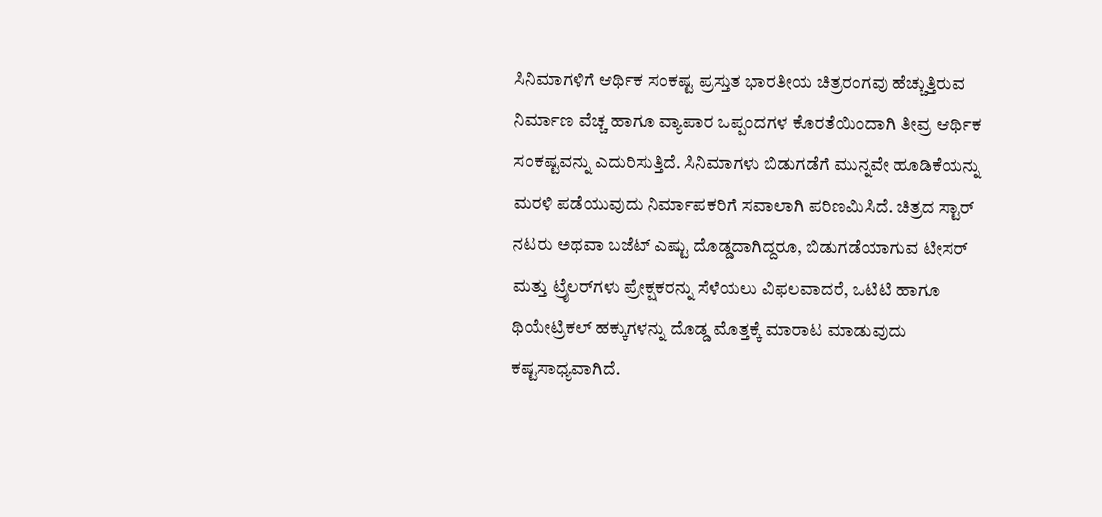ಸಿನಿಮಾಗಳಿಗೆ ಆರ್ಥಿಕ ಸಂಕಷ್ಟ ಪ್ರಸ್ತುತ ಭಾರತೀಯ ಚಿತ್ರರಂಗವು ಹೆಚ್ಚುತ್ತಿರುವ ನಿರ್ಮಾಣ ವೆಚ್ಚ ಹಾಗೂ ವ್ಯಾಪಾರ ಒಪ್ಪಂದಗಳ ಕೊರತೆಯಿಂದಾಗಿ ತೀವ್ರ ಆರ್ಥಿಕ ಸಂಕಷ್ಟವನ್ನು ಎದುರಿಸುತ್ತಿದೆ. ಸಿನಿಮಾಗಳು ಬಿಡುಗಡೆಗೆ ಮುನ್ನವೇ ಹೂಡಿಕೆಯನ್ನು ಮರಳಿ ಪಡೆಯುವುದು ನಿರ್ಮಾಪಕರಿಗೆ ಸವಾಲಾಗಿ ಪರಿಣಮಿಸಿದೆ. ಚಿತ್ರದ ಸ್ಟಾರ್ ನಟರು ಅಥವಾ ಬಜೆಟ್ ಎಷ್ಟು ದೊಡ್ಡದಾಗಿದ್ದರೂ, ಬಿಡುಗಡೆಯಾಗುವ ಟೀಸರ್ ಮತ್ತು ಟ್ರೈಲರ್‌ಗಳು ಪ್ರೇಕ್ಷಕರನ್ನು ಸೆಳೆಯಲು ವಿಫಲವಾದರೆ, ಒಟಿಟಿ ಹಾಗೂ ಥಿಯೇಟ್ರಿಕಲ್ ಹಕ್ಕುಗಳನ್ನು ದೊಡ್ಡ ಮೊತ್ತಕ್ಕೆ ಮಾರಾಟ ಮಾಡುವುದು ಕಷ್ಟಸಾಧ್ಯವಾಗಿದೆ.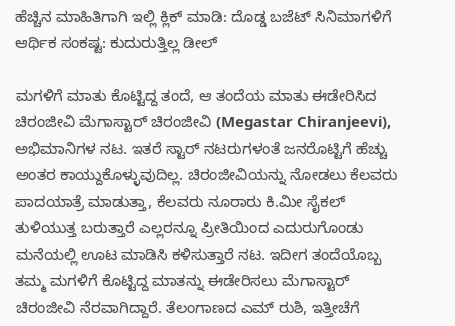ಹೆಚ್ಚಿನ ಮಾಹಿತಿಗಾಗಿ ಇಲ್ಲಿ ಕ್ಲಿಕ್ ಮಾಡಿ: ದೊಡ್ಡ ಬಜೆಟ್ ಸಿನಿಮಾಗಳಿಗೆ ಆರ್ಥಿಕ ಸಂಕಷ್ಟ: ಕುದುರುತ್ತಿಲ್ಲ ಡೀಲ್

ಮಗಳಿಗೆ ಮಾತು ಕೊಟ್ಟಿದ್ದ ತಂದೆ, ಆ ತಂದೆಯ ಮಾತು ಈಡೇರಿಸಿದ ಚಿರಂಜೀವಿ ಮೆಗಾಸ್ಟಾರ್ ಚಿರಂಜೀವಿ (Megastar Chiranjeevi), ಅಭಿಮಾನಿಗಳ ನಟ. ಇತರೆ ಸ್ಟಾರ್ ನಟರುಗಳಂತೆ ಜನರೊಟ್ಟಿಗೆ ಹೆಚ್ಚು ಅಂತರ ಕಾಯ್ದುಕೊಳ್ಳುವುದಿಲ್ಲ. ಚಿರಂಜೀವಿಯನ್ನು ನೋಡಲು ಕೆಲವರು ಪಾದಯಾತ್ರೆ ಮಾಡುತ್ತಾ, ಕೆಲವರು ನೂರಾರು ಕಿ.ಮೀ ಸೈಕಲ್ ತುಳಿಯುತ್ತ ಬರುತ್ತಾರೆ ಎಲ್ಲರನ್ನೂ ಪ್ರೀತಿಯಿಂದ ಎದುರುಗೊಂಡು ಮನೆಯಲ್ಲಿ ಊಟ ಮಾಡಿಸಿ ಕಳಿಸುತ್ತಾರೆ ನಟ. ಇದೀಗ ತಂದೆಯೊಬ್ಬ ತಮ್ಮ ಮಗಳಿಗೆ ಕೊಟ್ಟಿದ್ದ ಮಾತನ್ನು ಈಡೇರಿಸಲು ಮೆಗಾಸ್ಟಾರ್ ಚಿರಂಜೀವಿ ನೆರವಾಗಿದ್ದಾರೆ. ತೆಲಂಗಾಣದ ಎಮ್ ರುಶಿ, ಇತ್ತೀಚೆಗೆ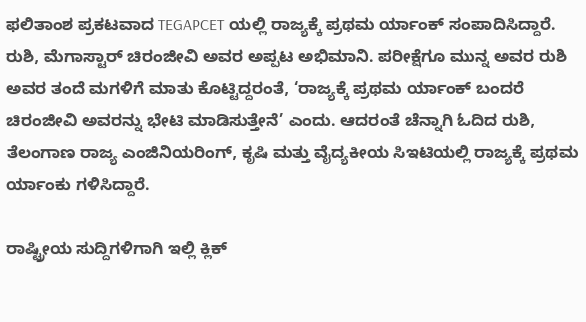ಫಲಿತಾಂಶ ಪ್ರಕಟವಾದ TEGAPCET ಯಲ್ಲಿ ರಾಜ್ಯಕ್ಕೆ ಪ್ರಥಮ ರ್ಯಾಂಕ್ ಸಂಪಾದಿಸಿದ್ದಾರೆ. ರುಶಿ, ಮೆಗಾಸ್ಟಾರ್ ಚಿರಂಜೀವಿ ಅವರ ಅಪ್ಪಟ ಅಭಿಮಾನಿ. ಪರೀಕ್ಷೆಗೂ ಮುನ್ನ ಅವರ ರುಶಿ ಅವರ ತಂದೆ ಮಗಳಿಗೆ ಮಾತು ಕೊಟ್ಟಿದ್ದರಂತೆ, ‘ರಾಜ್ಯಕ್ಕೆ ಪ್ರಥಮ ರ್ಯಾಂಕ್ ಬಂದರೆ ಚಿರಂಜೀವಿ ಅವರನ್ನು ಭೇಟಿ ಮಾಡಿಸುತ್ತೇನೆ’ ಎಂದು. ಆದರಂತೆ ಚೆನ್ನಾಗಿ ಓದಿದ ರುಶಿ, ತೆಲಂಗಾಣ ರಾಜ್ಯ ಎಂಜಿನಿಯರಿಂಗ್, ಕೃಷಿ ಮತ್ತು ವೈದ್ಯಕೀಯ ಸಿಇಟಿಯಲ್ಲಿ ರಾಜ್ಯಕ್ಕೆ ಪ್ರಥಮ ರ್ಯಾಂಕು ಗಳಿಸಿದ್ದಾರೆ.

ರಾಷ್ಟ್ರೀಯ ಸುದ್ದಿಗಳಿಗಾಗಿ ಇಲ್ಲಿ ಕ್ಲಿಕ್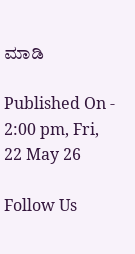ಮಾಡಿ

Published On - 2:00 pm, Fri, 22 May 26

Follow Us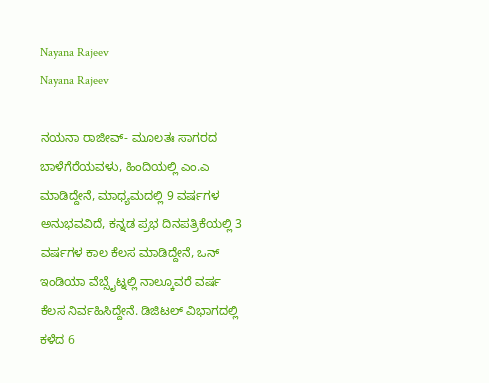Nayana Rajeev
Nayana Rajeev

ನಯನಾ ರಾಜೀವ್- ಮೂಲತಃ ಸಾಗರದ ಬಾಳೆಗೆರೆಯವಳು, ಹಿಂದಿಯಲ್ಲಿ ಎಂ.ಎ ಮಾಡಿದ್ದೇನೆ, ಮಾಧ್ಯಮದಲ್ಲಿ 9 ವರ್ಷಗಳ ಅನುಭವವಿದೆ, ಕನ್ನಡ ಪ್ರಭ ದಿನಪತ್ರಿಕೆಯಲ್ಲಿ 3 ವರ್ಷಗಳ ಕಾಲ ಕೆಲಸ ಮಾಡಿದ್ದೇನೆ, ಒನ್ ಇಂಡಿಯಾ ವೆಬ್ಸೈಟ್ನಲ್ಲಿ ನಾಲ್ಕೂವರೆ ವರ್ಷ ಕೆಲಸ ನಿರ್ವಹಿಸಿದ್ದೇನೆ. ಡಿಜಿಟಲ್ ವಿಭಾಗದಲ್ಲಿ ಕಳೆದ 6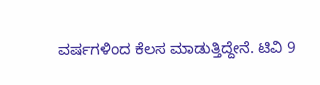ವರ್ಷಗಳಿಂದ ಕೆಲಸ ಮಾಡುತ್ತಿದ್ದೇನೆ. ಟಿವಿ 9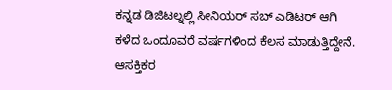ಕನ್ನಡ ಡಿಜಿಟಲ್ನಲ್ಲಿ ಸೀನಿಯರ್ ಸಬ್ ಎಡಿಟರ್ ಆಗಿ ಕಳೆದ ಒಂದೂವರೆ ವರ್ಷಗಳಿಂದ ಕೆಲಸ ಮಾಡುತ್ತಿದ್ದೇನೆ. ಆಸಕ್ತಿಕರ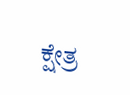ಕ್ಷೇತ್ರ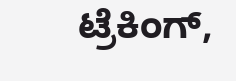ಟ್ರೆಕಿಂಗ್,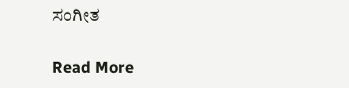ಸಂಗೀತ

Read More